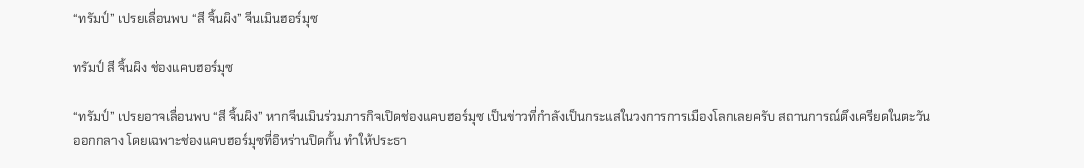“ทรัมป์” เปรยเลื่อนพบ “สี จิ้นผิง” จีนเมินฮอร์มุซ

ทรัมป์ สี จิ้นผิง ช่องแคบฮอร์มุซ

“ทรัมป์” เปรยอาจเลื่อนพบ “สี จิ้นผิง” หากจีนเมินร่วมภารกิจเปิดช่องแคบฮอร์มุซ เป็นข่าวที่กำลังเป็นกระแสในวงการการเมืองโลกเลยครับ สถานการณ์ตึงเครียดในตะวันออกกลาง โดยเฉพาะช่องแคบฮอร์มุซที่อิหร่านปิดกั้น ทำให้ประธา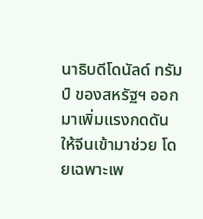นาธิบดีโดนัลด์ ทรัมป์ ของสหรัฐฯ ออกมาเพิ่มแรงกดดันให้จีนเข้ามาช่วย โดยเฉพาะเพ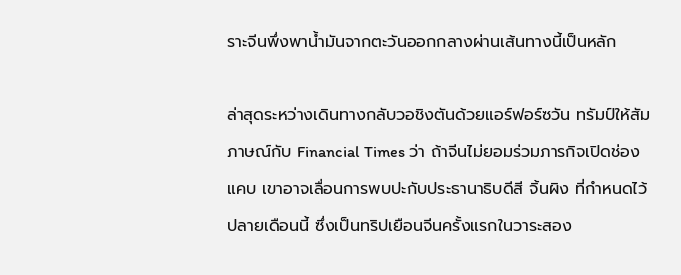ราะจีนพึ่งพาน้ำมันจากตะวันออกกลางผ่านเส้นทางนี้เป็นหลัก

ล่าสุดระหว่างเดินทางกลับวอชิงตันด้วยแอร์ฟอร์ซวัน ทรัมป์ให้สัมภาษณ์กับ Financial Times ว่า ถ้าจีนไม่ยอมร่วมภารกิจเปิดช่องแคบ เขาอาจเลื่อนการพบปะกับประธานาธิบดีสี จิ้นผิง ที่กำหนดไว้ปลายเดือนนี้ ซึ่งเป็นทริปเยือนจีนครั้งแรกในวาระสอง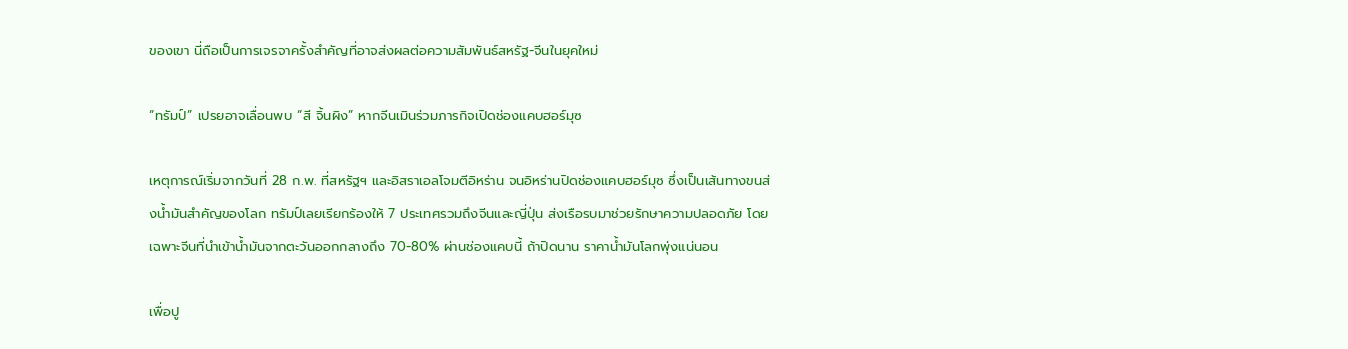ของเขา นี่ถือเป็นการเจรจาครั้งสำคัญที่อาจส่งผลต่อความสัมพันธ์สหรัฐ-จีนในยุคใหม่

“ทรัมป์” เปรยอาจเลื่อนพบ “สี จิ้นผิง” หากจีนเมินร่วมภารกิจเปิดช่องแคบฮอร์มุซ

เหตุการณ์เริ่มจากวันที่ 28 ก.พ. ที่สหรัฐฯ และอิสราเอลโจมตีอิหร่าน จนอิหร่านปิดช่องแคบฮอร์มุซ ซึ่งเป็นเส้นทางขนส่งน้ำมันสำคัญของโลก ทรัมป์เลยเรียกร้องให้ 7 ประเทศรวมถึงจีนและญี่ปุ่น ส่งเรือรบมาช่วยรักษาความปลอดภัย โดยเฉพาะจีนที่นำเข้าน้ำมันจากตะวันออกกลางถึง 70-80% ผ่านช่องแคบนี้ ถ้าปิดนาน ราคาน้ำมันโลกพุ่งแน่นอน

เพื่อปู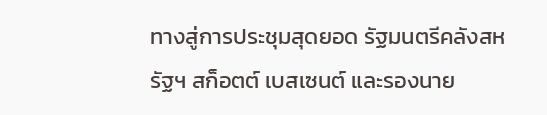ทางสู่การประชุมสุดยอด รัฐมนตรีคลังสหรัฐฯ สก็อตต์ เบสเซนต์ และรองนาย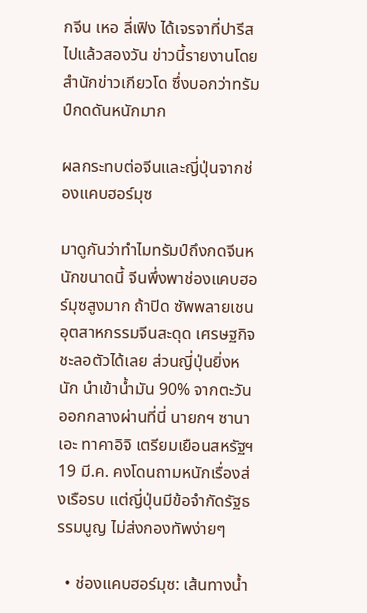กจีน เหอ ลี่เฟิง ได้เจรจาที่ปารีสไปแล้วสองวัน ข่าวนี้รายงานโดยสำนักข่าวเกียวโด ซึ่งบอกว่าทรัมป์กดดันหนักมาก

ผลกระทบต่อจีนและญี่ปุ่นจากช่องแคบฮอร์มุซ

มาดูกันว่าทำไมทรัมป์ถึงกดจีนหนักขนาดนี้ จีนพึ่งพาช่องแคบฮอร์มุซสูงมาก ถ้าปิด ซัพพลายเชนอุตสาหกรรมจีนสะดุด เศรษฐกิจชะลอตัวได้เลย ส่วนญี่ปุ่นยิ่งหนัก นำเข้าน้ำมัน 90% จากตะวันออกกลางผ่านที่นี่ นายกฯ ซานาเอะ ทาคาอิจิ เตรียมเยือนสหรัฐฯ 19 มี.ค. คงโดนถามหนักเรื่องส่งเรือรบ แต่ญี่ปุ่นมีข้อจำกัดรัฐธรรมนูญ ไม่ส่งกองทัพง่ายๆ

  • ช่องแคบฮอร์มุซ: เส้นทางน้ำ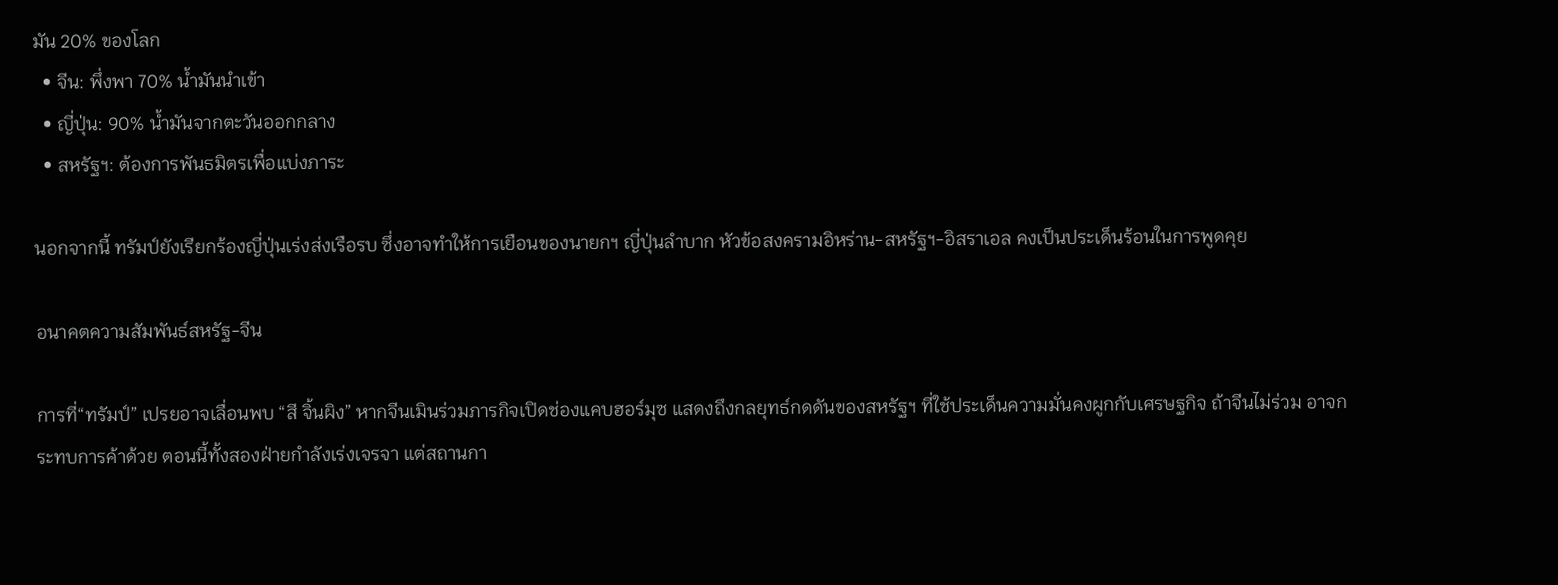มัน 20% ของโลก
  • จีน: พึ่งพา 70% น้ำมันนำเข้า
  • ญี่ปุ่น: 90% น้ำมันจากตะวันออกกลาง
  • สหรัฐฯ: ต้องการพันธมิตรเพื่อแบ่งภาระ

นอกจากนี้ ทรัมป์ยังเรียกร้องญี่ปุ่นเร่งส่งเรือรบ ซึ่งอาจทำให้การเยือนของนายกฯ ญี่ปุ่นลำบาก หัวข้อสงครามอิหร่าน-สหรัฐฯ-อิสราเอล คงเป็นประเด็นร้อนในการพูดคุย

อนาคตความสัมพันธ์สหรัฐ-จีน

การที่“ทรัมป์” เปรยอาจเลื่อนพบ “สี จิ้นผิง” หากจีนเมินร่วมภารกิจเปิดช่องแคบฮอร์มุซ แสดงถึงกลยุทธ์กดดันของสหรัฐฯ ที่ใช้ประเด็นความมั่นคงผูกกับเศรษฐกิจ ถ้าจีนไม่ร่วม อาจกระทบการค้าด้วย ตอนนี้ทั้งสองฝ่ายกำลังเร่งเจรจา แต่สถานกา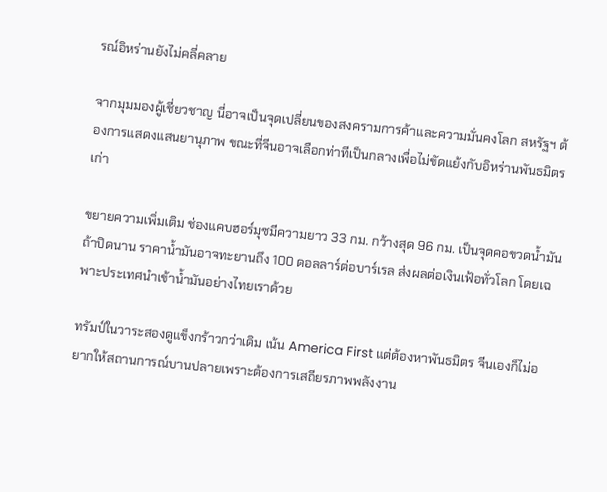รณ์อิหร่านยังไม่คลี่คลาย

จากมุมมองผู้เชี่ยวชาญ นี่อาจเป็นจุดเปลี่ยนของสงครามการค้าและความมั่นคงโลก สหรัฐฯ ต้องการแสดงแสนยานุภาพ ขณะที่จีนอาจเลือกท่าทีเป็นกลางเพื่อไม่ขัดแย้งกับอิหร่านพันธมิตรเก่า

ขยายความเพิ่มเติม ช่องแคบฮอร์มุซมีความยาว 33 กม. กว้างสุด 96 กม. เป็นจุดคอขวดน้ำมัน ถ้าปิดนาน ราคาน้ำมันอาจทะยานถึง 100 ดอลลาร์ต่อบาร์เรล ส่งผลต่อเงินเฟ้อทั่วโลก โดยเฉพาะประเทศนำเข้าน้ำมันอย่างไทยเราด้วย

ทรัมป์ในวาระสองดูแข็งกร้าวกว่าเดิม เน้น America First แต่ต้องหาพันธมิตร จีนเองก็ไม่อยากให้สถานการณ์บานปลายเพราะต้องการเสถียรภาพพลังงาน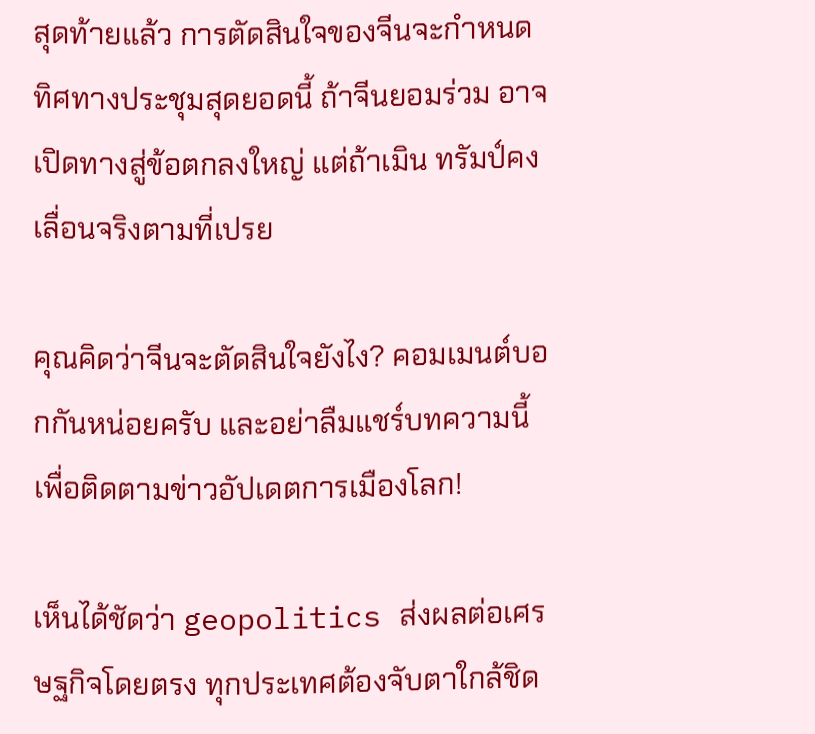สุดท้ายแล้ว การตัดสินใจของจีนจะกำหนดทิศทางประชุมสุดยอดนี้ ถ้าจีนยอมร่วม อาจเปิดทางสู่ข้อตกลงใหญ่ แต่ถ้าเมิน ทรัมป์คงเลื่อนจริงตามที่เปรย

คุณคิดว่าจีนจะตัดสินใจยังไง? คอมเมนต์บอกกันหน่อยครับ และอย่าลืมแชร์บทความนี้เพื่อติดตามข่าวอัปเดตการเมืองโลก!

เห็นได้ชัดว่า geopolitics ส่งผลต่อเศรษฐกิจโดยตรง ทุกประเทศต้องจับตาใกล้ชิด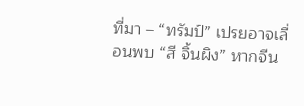ที่มา – “ทรัมป์” เปรยอาจเลื่อนพบ “สี จิ้นผิง” หากจีน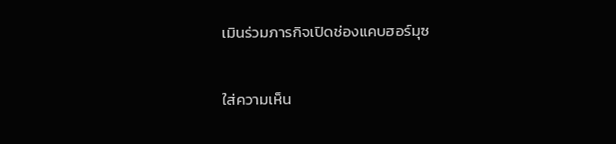เมินร่วมภารกิจเปิดช่องแคบฮอร์มุซ

ใส่ความเห็น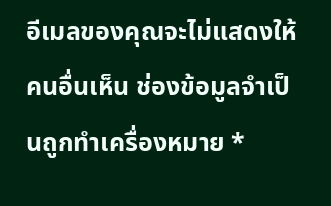อีเมลของคุณจะไม่แสดงให้คนอื่นเห็น ช่องข้อมูลจำเป็นถูกทำเครื่องหมาย *